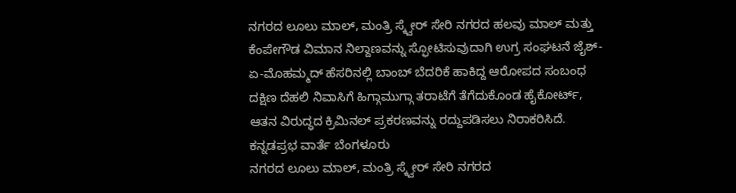ನಗರದ ಲೂಲು ಮಾಲ್, ಮಂತ್ರಿ ಸ್ಕ್ವೇರ್ ಸೇರಿ ನಗರದ ಹಲವು ಮಾಲ್ ಮತ್ತು ಕೆಂಪೇಗೌಡ ವಿಮಾನ ನಿಲ್ದಾಣವನ್ನು ಸ್ಫೋಟಿಸುವುದಾಗಿ ಉಗ್ರ ಸಂಘಟನೆ ಜೈಶ್-ಏ-ಮೊಹಮ್ಮದ್ ಹೆಸರಿನಲ್ಲಿ ಬಾಂಬ್ ಬೆದರಿಕೆ ಹಾಕಿದ್ದ ಆರೋಪದ ಸಂಬಂಧ ದಕ್ಷಿಣ ದೆಹಲಿ ನಿವಾಸಿಗೆ ಹಿಗ್ಗಾಮುಗ್ಗಾ ತರಾಟೆಗೆ ತೆಗೆದುಕೊಂಡ ಹೈಕೋರ್ಟ್, ಆತನ ವಿರುದ್ಧದ ಕ್ರಿಮಿನಲ್ ಪ್ರಕರಣವನ್ನು ರದ್ದುಪಡಿಸಲು ನಿರಾಕರಿಸಿದೆ.
ಕನ್ನಡಪ್ರಭ ವಾರ್ತೆ ಬೆಂಗಳೂರು
ನಗರದ ಲೂಲು ಮಾಲ್, ಮಂತ್ರಿ ಸ್ಕ್ವೇರ್ ಸೇರಿ ನಗರದ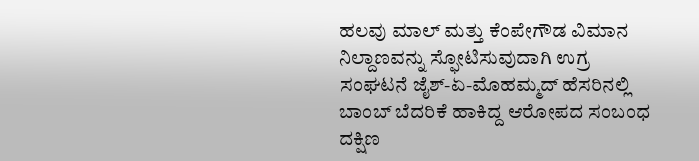ಹಲವು ಮಾಲ್ ಮತ್ತು ಕೆಂಪೇಗೌಡ ವಿಮಾನ ನಿಲ್ದಾಣವನ್ನು ಸ್ಫೋಟಿಸುವುದಾಗಿ ಉಗ್ರ ಸಂಘಟನೆ ಜೈಶ್-ಏ-ಮೊಹಮ್ಮದ್ ಹೆಸರಿನಲ್ಲಿ ಬಾಂಬ್ ಬೆದರಿಕೆ ಹಾಕಿದ್ದ ಆರೋಪದ ಸಂಬಂಧ ದಕ್ಷಿಣ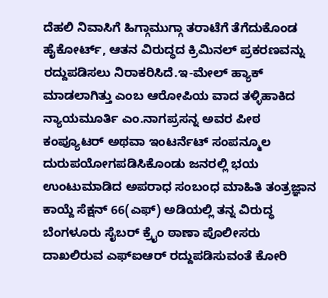ದೆಹಲಿ ನಿವಾಸಿಗೆ ಹಿಗ್ಗಾಮುಗ್ಗಾ ತರಾಟೆಗೆ ತೆಗೆದುಕೊಂಡ ಹೈಕೋರ್ಟ್, ಆತನ ವಿರುದ್ಧದ ಕ್ರಿಮಿನಲ್ ಪ್ರಕರಣವನ್ನು ರದ್ದುಪಡಿಸಲು ನಿರಾಕರಿಸಿದೆ.ಇ-ಮೇಲ್ ಹ್ಯಾಕ್ ಮಾಡಲಾಗಿತ್ತು ಎಂಬ ಆರೋಪಿಯ ವಾದ ತಳ್ಳಿಹಾಕಿದ ನ್ಯಾಯಮೂರ್ತಿ ಎಂ.ನಾಗಪ್ರಸನ್ನ ಅವರ ಪೀಠ ಕಂಪ್ಯೂಟರ್ ಅಥವಾ ಇಂಟರ್ನೆಟ್ ಸಂಪನ್ಮೂಲ ದುರುಪಯೋಗಪಡಿಸಿಕೊಂಡು ಜನರಲ್ಲಿ ಭಯ ಉಂಟುಮಾಡಿದ ಅಪರಾಧ ಸಂಬಂಧ ಮಾಹಿತಿ ತಂತ್ರಜ್ಞಾನ ಕಾಯ್ದೆ ಸೆಕ್ಷನ್ 66(ಎಫ್) ಅಡಿಯಲ್ಲಿ ತನ್ನ ವಿರುದ್ಧ ಬೆಂಗಳೂರು ಸೈಬರ್ ಕ್ರೈಂ ಠಾಣಾ ಪೊಲೀಸರು ದಾಖಲಿರುವ ಎಫ್ಐಆರ್ ರದ್ದುಪಡಿಸುವಂತೆ ಕೋರಿ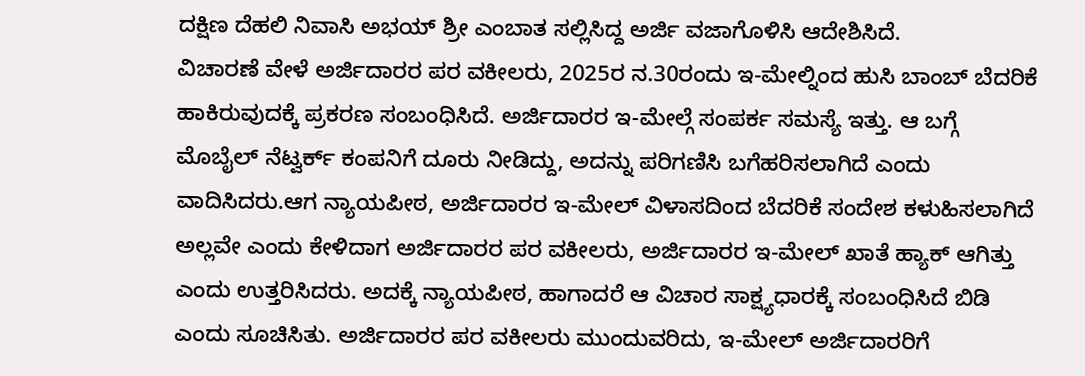ದಕ್ಷಿಣ ದೆಹಲಿ ನಿವಾಸಿ ಅಭಯ್ ಶ್ರೀ ಎಂಬಾತ ಸಲ್ಲಿಸಿದ್ದ ಅರ್ಜಿ ವಜಾಗೊಳಿಸಿ ಆದೇಶಿಸಿದೆ.
ವಿಚಾರಣೆ ವೇಳೆ ಅರ್ಜಿದಾರರ ಪರ ವಕೀಲರು, 2025ರ ನ.30ರಂದು ಇ-ಮೇಲ್ನಿಂದ ಹುಸಿ ಬಾಂಬ್ ಬೆದರಿಕೆ ಹಾಕಿರುವುದಕ್ಕೆ ಪ್ರಕರಣ ಸಂಬಂಧಿಸಿದೆ. ಅರ್ಜಿದಾರರ ಇ-ಮೇಲ್ಗೆ ಸಂಪರ್ಕ ಸಮಸ್ಯೆ ಇತ್ತು. ಆ ಬಗ್ಗೆ ಮೊಬೈಲ್ ನೆಟ್ವರ್ಕ್ ಕಂಪನಿಗೆ ದೂರು ನೀಡಿದ್ದು, ಅದನ್ನು ಪರಿಗಣಿಸಿ ಬಗೆಹರಿಸಲಾಗಿದೆ ಎಂದು ವಾದಿಸಿದರು.ಆಗ ನ್ಯಾಯಪೀಠ, ಅರ್ಜಿದಾರರ ಇ-ಮೇಲ್ ವಿಳಾಸದಿಂದ ಬೆದರಿಕೆ ಸಂದೇಶ ಕಳುಹಿಸಲಾಗಿದೆ ಅಲ್ಲವೇ ಎಂದು ಕೇಳಿದಾಗ ಅರ್ಜಿದಾರರ ಪರ ವಕೀಲರು, ಅರ್ಜಿದಾರರ ಇ-ಮೇಲ್ ಖಾತೆ ಹ್ಯಾಕ್ ಆಗಿತ್ತು ಎಂದು ಉತ್ತರಿಸಿದರು. ಅದಕ್ಕೆ ನ್ಯಾಯಪೀಠ, ಹಾಗಾದರೆ ಆ ವಿಚಾರ ಸಾಕ್ಷ್ಯಧಾರಕ್ಕೆ ಸಂಬಂಧಿಸಿದೆ ಬಿಡಿ ಎಂದು ಸೂಚಿಸಿತು. ಅರ್ಜಿದಾರರ ಪರ ವಕೀಲರು ಮುಂದುವರಿದು, ಇ-ಮೇಲ್ ಅರ್ಜಿದಾರರಿಗೆ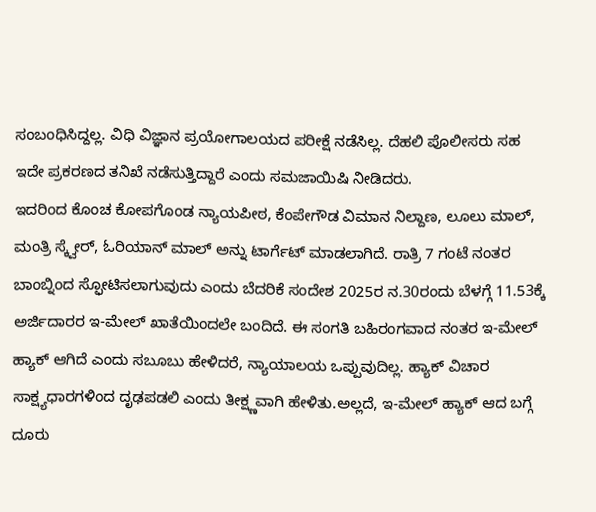ಸಂಬಂಧಿಸಿದ್ದಲ್ಲ. ವಿಧಿ ವಿಜ್ಞಾನ ಪ್ರಯೋಗಾಲಯದ ಪರೀಕ್ಷೆ ನಡೆಸಿಲ್ಲ. ದೆಹಲಿ ಪೊಲೀಸರು ಸಹ ಇದೇ ಪ್ರಕರಣದ ತನಿಖೆ ನಡೆಸುತ್ತಿದ್ದಾರೆ ಎಂದು ಸಮಜಾಯಿಷಿ ನೀಡಿದರು.
ಇದರಿಂದ ಕೊಂಚ ಕೋಪಗೊಂಡ ನ್ಯಾಯಪೀಠ, ಕೆಂಪೇಗೌಡ ವಿಮಾನ ನಿಲ್ದಾಣ, ಲೂಲು ಮಾಲ್, ಮಂತ್ರಿ ಸ್ಕ್ವೇರ್, ಓರಿಯಾನ್ ಮಾಲ್ ಅನ್ನು ಟಾರ್ಗೆಟ್ ಮಾಡಲಾಗಿದೆ. ರಾತ್ರಿ 7 ಗಂಟೆ ನಂತರ ಬಾಂಬ್ನಿಂದ ಸ್ಫೋಟಿಸಲಾಗುವುದು ಎಂದು ಬೆದರಿಕೆ ಸಂದೇಶ 2025ರ ನ.30ರಂದು ಬೆಳಗ್ಗೆ 11.53ಕ್ಕೆ ಅರ್ಜಿದಾರರ ಇ-ಮೇಲ್ ಖಾತೆಯಿಂದಲೇ ಬಂದಿದೆ. ಈ ಸಂಗತಿ ಬಹಿರಂಗವಾದ ನಂತರ ಇ-ಮೇಲ್ ಹ್ಯಾಕ್ ಆಗಿದೆ ಎಂದು ಸಬೂಬು ಹೇಳಿದರೆ, ನ್ಯಾಯಾಲಯ ಒಪ್ಪುವುದಿಲ್ಲ. ಹ್ಯಾಕ್ ವಿಚಾರ ಸಾಕ್ಷ್ಯಧಾರಗಳಿಂದ ದೃಢಪಡಲಿ ಎಂದು ತೀಕ್ಷ್ಣವಾಗಿ ಹೇಳಿತು.ಅಲ್ಲದೆ, ಇ-ಮೇಲ್ ಹ್ಯಾಕ್ ಆದ ಬಗ್ಗೆ ದೂರು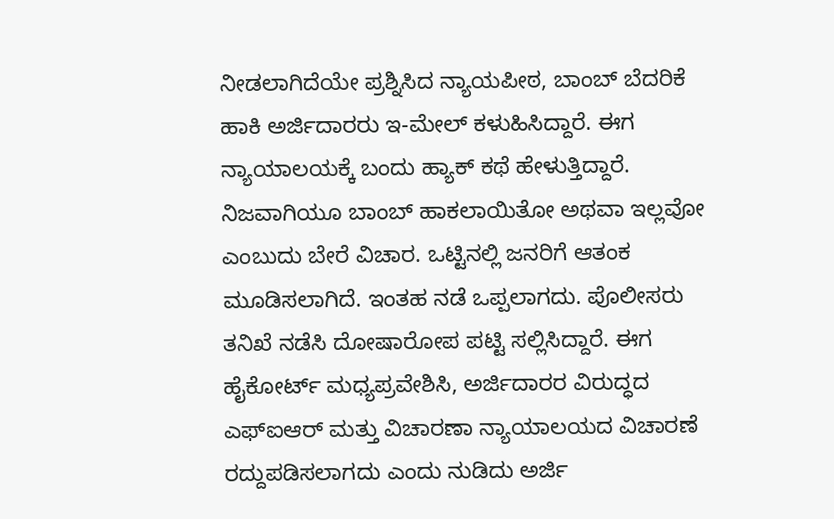ನೀಡಲಾಗಿದೆಯೇ ಪ್ರಶ್ನಿಸಿದ ನ್ಯಾಯಪೀಠ, ಬಾಂಬ್ ಬೆದರಿಕೆ ಹಾಕಿ ಅರ್ಜಿದಾರರು ಇ-ಮೇಲ್ ಕಳುಹಿಸಿದ್ದಾರೆ. ಈಗ ನ್ಯಾಯಾಲಯಕ್ಕೆ ಬಂದು ಹ್ಯಾಕ್ ಕಥೆ ಹೇಳುತ್ತಿದ್ದಾರೆ. ನಿಜವಾಗಿಯೂ ಬಾಂಬ್ ಹಾಕಲಾಯಿತೋ ಅಥವಾ ಇಲ್ಲವೋ ಎಂಬುದು ಬೇರೆ ವಿಚಾರ. ಒಟ್ಟಿನಲ್ಲಿ ಜನರಿಗೆ ಆತಂಕ ಮೂಡಿಸಲಾಗಿದೆ. ಇಂತಹ ನಡೆ ಒಪ್ಪಲಾಗದು. ಪೊಲೀಸರು ತನಿಖೆ ನಡೆಸಿ ದೋಷಾರೋಪ ಪಟ್ಟಿ ಸಲ್ಲಿಸಿದ್ದಾರೆ. ಈಗ ಹೈಕೋರ್ಟ್ ಮಧ್ಯಪ್ರವೇಶಿಸಿ, ಅರ್ಜಿದಾರರ ವಿರುದ್ಧದ ಎಫ್ಐಆರ್ ಮತ್ತು ವಿಚಾರಣಾ ನ್ಯಾಯಾಲಯದ ವಿಚಾರಣೆ ರದ್ದುಪಡಿಸಲಾಗದು ಎಂದು ನುಡಿದು ಅರ್ಜಿ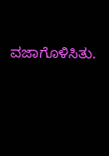ವಜಾಗೊಳಿಸಿತು.